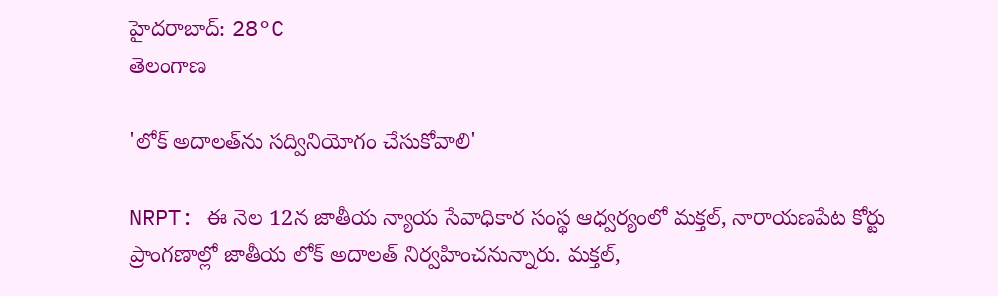హైదరాబాద్: 28°C
తెలంగాణ

'లోక్‌ అదాలత్‌ను సద్వినియోగం చేసుకోవాలి'

NRPT: ఈ నెల 12న జాతీయ న్యాయ సేవాధికార సంస్థ ఆధ్వర్యంలో మక్తల్, నారాయణపేట కోర్టు ప్రాంగణాల్లో జాతీయ లోక్‌ అదాలత్‌ నిర్వహించనున్నారు. మక్తల్,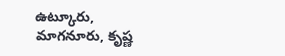ఉట్కూరు, మాగనూరు, కృష్ణ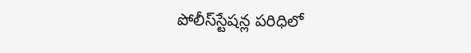పోలీస్‌స్టేషన్ల పరిధిలో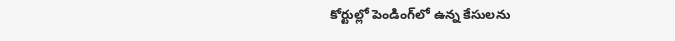కోర్టుల్లో పెండింగ్‌లో ఉన్న కేసులను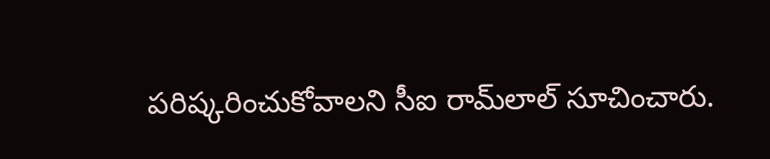పరిష్కరించుకోవాలని సీఐ రామ్‌లాల్ సూచించారు.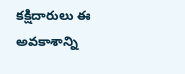కక్షిదారులు ఈ అవకాశాన్ని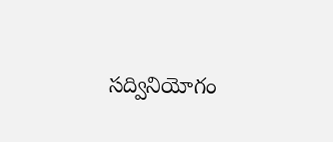సద్వినియోగం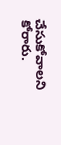చేసుకోవాలని కోరారు.